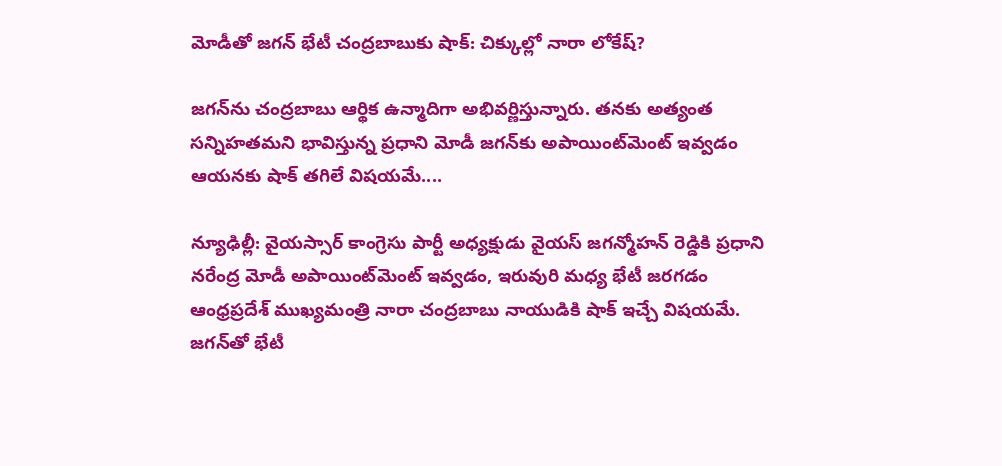మోడీతో జగన్ భేటీ చంద్రబాబుకు షాక్: చిక్కుల్లో నారా లోకేష్?

జగన్‌ను చంద్రబాబు ఆర్థిక ఉన్మాదిగా అభివర్ణిస్తున్నారు. తనకు అత్యంత సన్నిహతమని భావిస్తున్న ప్రధాని మోడీ జగన్‌కు అపాయింట్‌మెంట్ ఇవ్వడం ఆయనకు షాక్ తగిలే విషయమే....

న్యూఢిల్లీ: వైయస్సార్ కాంగ్రెసు పార్టీ అధ్యక్షుడు వైయస్ జగన్మోహన్ రెడ్డికి ప్రధాని నరేంద్ర మోడీ అపాయింట్‌మెంట్ ఇవ్వడం, ఇరువురి మధ్య భేటీ జరగడం ఆంధ్రప్రదేశ్ ముఖ్యమంత్రి నారా చంద్రబాబు నాయుడికి షాక్ ఇచ్చే విషయమే. జగన్‌తో భేటీ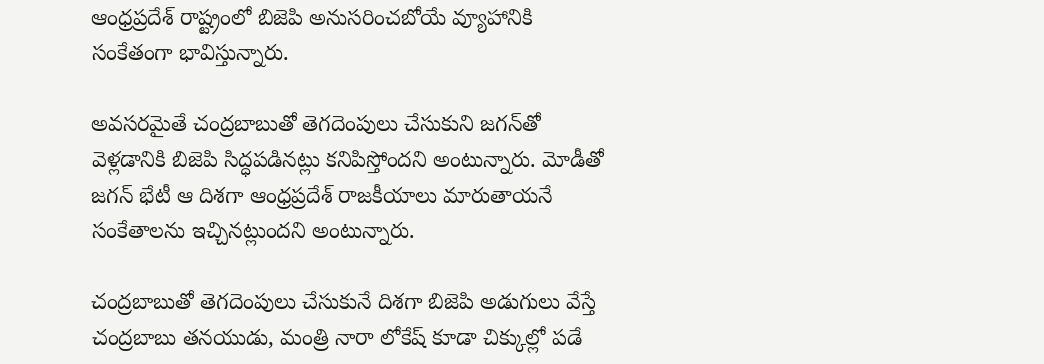ఆంధ్రప్రదేశ్ రాష్ట్రంలో బిజెపి అనుసరించబోయే వ్యూహానికి సంకేతంగా భావిస్తున్నారు.

అవసరమైతే చంద్రబాబుతో తెగదెంపులు చేసుకుని జగన్‌తో వెళ్లడానికి బిజెపి సిద్ధపడినట్లు కనిపిస్తోందని అంటున్నారు. మోడీతో జగన్ భేటీ ఆ దిశగా ఆంధ్రప్రదేశ్ రాజకీయాలు మారుతాయనే సంకేతాలను ఇచ్చినట్లుందని అంటున్నారు.

చంద్రబాబుతో తెగదెంపులు చేసుకునే దిశగా బిజెపి అడుగులు వేస్తే చంద్రబాబు తనయుడు, మంత్రి నారా లోకేష్ కూడా చిక్కుల్లో పడే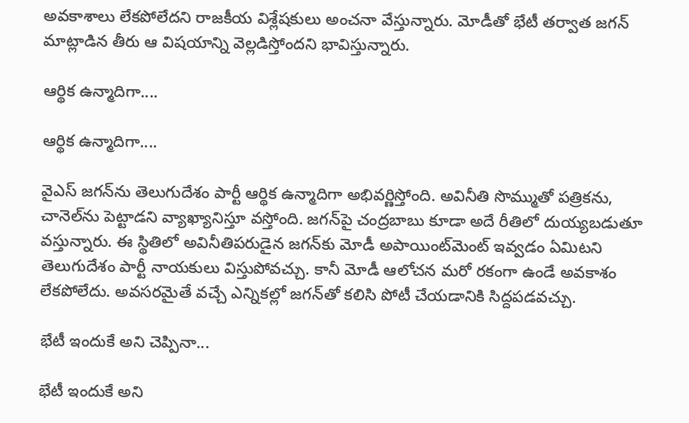అవకాశాలు లేకపోలేదని రాజకీయ విశ్లేషకులు అంచనా వేస్తున్నారు. మోడీతో భేటీ తర్వాత జగన్ మాట్లాడిన తీరు ఆ విషయాన్ని వెల్లడిస్తోందని భావిస్తున్నారు.

ఆర్థిక ఉన్మాదిగా....

ఆర్థిక ఉన్మాదిగా....

వైఎస్ జగన్‌ను తెలుగుదేశం పార్టీ ఆర్థిక ఉన్మాదిగా అభివర్ణిస్తోంది. అవినీతి సొమ్ముతో పత్రికను, చానెల్‌ను పెట్టాడని వ్యాఖ్యానిస్తూ వస్తోంది. జగన్‌పై చంద్రబాబు కూడా అదే రీతిలో దుయ్యబడుతూ వస్తున్నారు. ఈ స్థితిలో అవినీతిపరుడైన జగన్‌కు మోడీ అపాయింట్‌మెంట్ ఇవ్వడం ఏమిటని తెలుగుదేశం పార్టీ నాయకులు విస్తుపోవచ్చు. కానీ మోడీ ఆలోచన మరో రకంగా ఉండే అవకాశం లేకపోలేదు. అవసరమైతే వచ్చే ఎన్నికల్లో జగన్‌తో కలిసి పోటీ చేయడానికి సిద్దపడవచ్చు.

భేటీ ఇందుకే అని చెప్పినా...

భేటీ ఇందుకే అని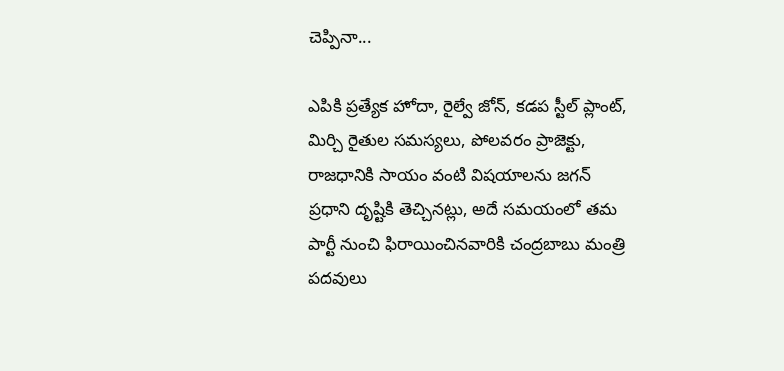చెప్పినా...

ఎపికి ప్రత్యేక హోదా, రైల్వే జోన్, కడప స్టీల్ ప్లాంట్, మిర్చి రైతుల సమస్యలు, పోలవరం ప్రాజెక్టు, రాజధానికి సాయం వంటి విషయాలను జగన్ ప్రధాని దృష్టికి తెచ్చినట్లు, అదే సమయంలో తమ పార్టీ నుంచి ఫిరాయించినవారికి చంద్రబాబు మంత్రి పదవులు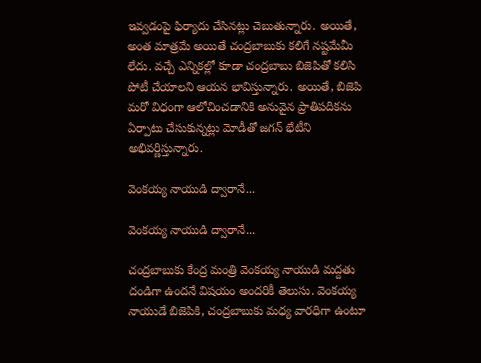ఇవ్వడంపై ఫిర్యాదు చేసినట్లు చెబుతున్నారు. అయితే, అంత మాత్రమే అయితే చంద్రబాబుకు కలిగే నష్టమేమీ లేదు. వచ్చే ఎన్నికల్లో కూడా చంద్రబాబు బిజెపితో కలిసి పోటీ చేయాలని ఆయన భావిస్తున్నారు. అయితే, బిజెపి మరో విధంగా ఆలోచించడానికి అనువైన ప్రాతిపదికను ఏర్పాటు చేసుకున్నట్లు మోడీతో జగన్ భేటీని అభివర్ణిస్తున్నారు.

వెంకయ్య నాయుడి ద్వారానే...

వెంకయ్య నాయుడి ద్వారానే...

చంద్రబాబుకు కేంద్ర మంత్రి వెంకయ్య నాయుడి మద్దతు దండిగా ఉందనే విషయం అందరికీ తెలుసు. వెంకయ్య నాయుడే బిజెపికి, చంద్రబాబుకు మధ్య వారధిగా ఉంటూ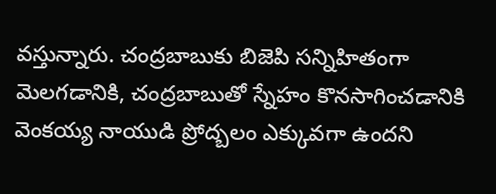వస్తున్నారు. చంద్రబాబుకు బిజెపి సన్నిహితంగా మెలగడానికి, చంద్రబాబుతో స్నేహం కొనసాగించడానికి వెంకయ్య నాయుడి ప్రోద్బలం ఎక్కువగా ఉందని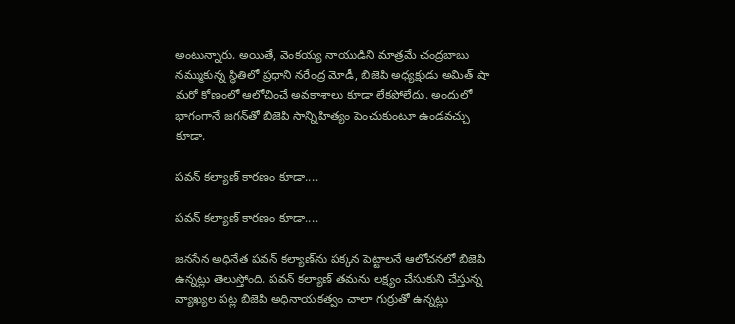అంటున్నారు. అయితే, వెంకయ్య నాయుడిని మాత్రమే చంద్రబాబు నమ్ముకున్న స్థితిలో ప్రధాని నరేంద్ర మోడీ, బిజెపి అధ్యక్షుడు అమిత్ షా మరో కోణంలో ఆలోచించే అవకాశాలు కూడా లేకపోలేదు. అందులో భాగంగానే జగన్‌తో బిజెపి సాన్నిహిత్యం పెంచుకుంటూ ఉండవచ్చు కూడా.

పవన్ కల్యాణ్ కారణం కూడా....

పవన్ కల్యాణ్ కారణం కూడా....

జనసేన అధినేత పవన్ కల్యాణ్‌ను పక్కన పెట్టాలనే ఆలోచనలో బిజెపి ఉన్నట్లు తెలుస్తోంది. పవన్ కల్యాణ్ తమను లక్ష్యం చేసుకుని చేస్తున్న వ్యాఖ్యల పట్ల బిజెపి అధినాయకత్వం చాలా గుర్రుతో ఉన్నట్లు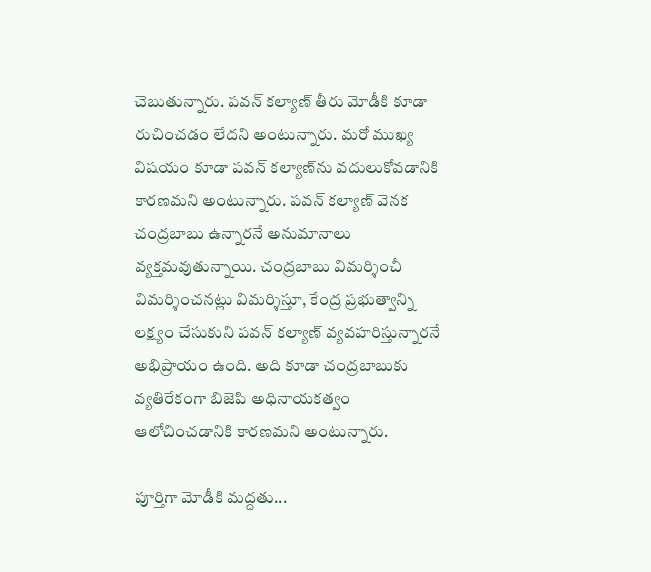చెబుతున్నారు. పవన్ కల్యాణ్ తీరు మోడీకి కూడా రుచించడం లేదని అంటున్నారు. మరో ముఖ్య విషయం కూడా పవన్ కల్యాణ్‌ను వదులుకోవడానికి కారణమని అంటున్నారు. పవన్ కల్యాణ్ వెనక చంద్రబాబు ఉన్నారనే అనుమానాలు వ్యక్తమవుతున్నాయి. చంద్రబాబు విమర్శించీ విమర్శించనట్లు విమర్శిస్తూ, కేంద్ర ప్రభుత్వాన్ని లక్ష్యం చేసుకుని పవన్ కల్యాణ్ వ్యవహరిస్తున్నారనే అభిప్రాయం ఉంది. అది కూడా చంద్రబాబుకు వ్యతిరేకంగా బిజెపి అధినాయకత్వం ఆలోచించడానికి కారణమని అంటున్నారు.

పూర్తిగా మోడీకి మద్దతు...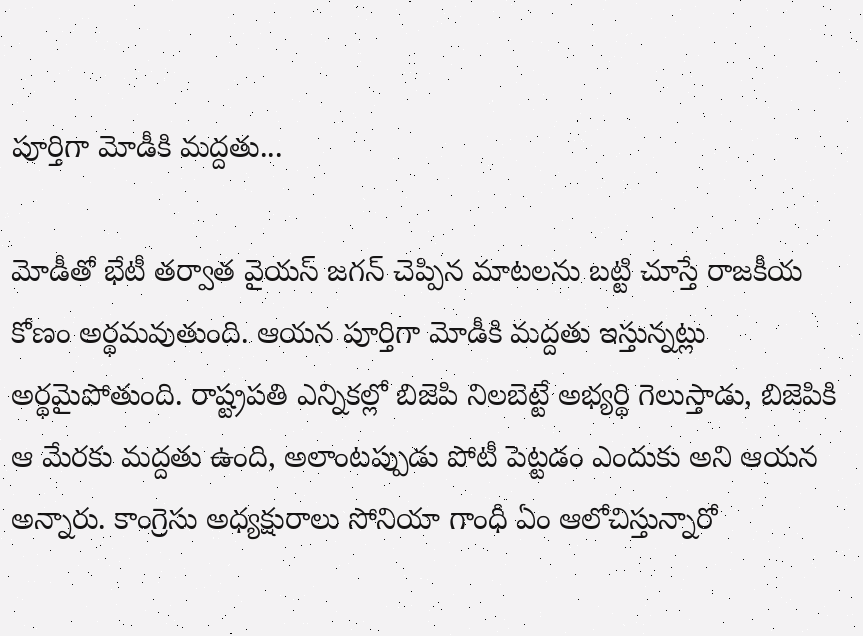పూర్తిగా మోడీకి మద్దతు...

మోడీతో భేటీ తర్వాత వైయస్ జగన్ చెప్పిన మాటలను బట్టి చూస్తే రాజకీయ కోణం అర్థమవుతుంది. ఆయన పూర్తిగా మోడీకి మద్దతు ఇస్తున్నట్లు అర్థమైపోతుంది. రాష్ట్రపతి ఎన్నికల్లో బిజెపి నిలబెట్టే అభ్యర్థి గెలుస్తాడు, బిజెపికి ఆ మేరకు మద్దతు ఉంది, అలాంటప్పుడు పోటీ పెట్టడం ఎందుకు అని ఆయన అన్నారు. కాంగ్రెసు అధ్యక్షురాలు సోనియా గాంధీ ఏం ఆలోచిస్తున్నారో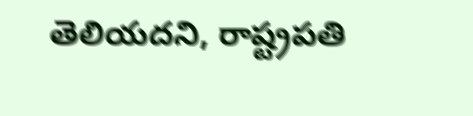తెలియదని, రాష్ట్రపతి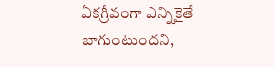ఏకగ్రీవంగా ఎన్నికైతే బాగుంటుందని,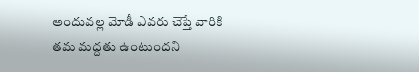అందువల్ల మోడీ ఎవరు చెప్తే వారికి తమ మద్దతు ఉంటుందని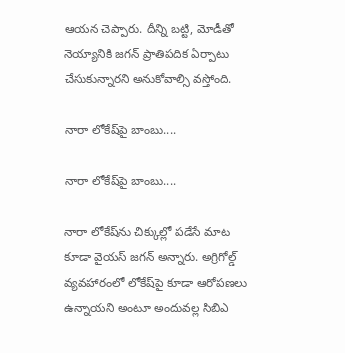ఆయన చెప్పారు. దీన్ని బట్టి, మోడీతో నెయ్యానికి జగన్ ప్రాతిపదిక ఏర్పాటు చేసుకున్నారని అనుకోవాల్సి వస్తోంది.

నారా లోకేష్‌పై బాంబు....

నారా లోకేష్‌పై బాంబు....

నారా లోకేష్‌ను చిక్కుల్లో పడేసే మాట కూడా వైయస్ జగన్ అన్నారు. అగ్రిగోల్డ్ వ్యవహారంలో లోకేష్‌పై కూడా ఆరోపణలు ఉన్నాయని అంటూ అందువల్ల సిబిఎ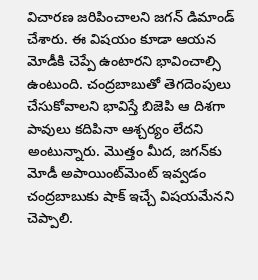విచారణ జరిపించాలని జగన్ డిమాండ్ చేశారు. ఈ విషయం కూడా ఆయన మోడీకి చెప్పే ఉంటారని భావించాల్సి ఉంటుంది. చంద్రబాబుతో తెగదెంపులు చేసుకోవాలని భావిస్తే బిజెపి ఆ దిశగా పావులు కదిపినా ఆశ్చర్యం లేదని అంటున్నారు. మొత్తం మీద, జగన్‌కు మోడీ అపాయింట్‌మెంట్ ఇవ్వడం చంద్రబాబుకు షాక్ ఇచ్చే విషయమేనని చెప్పాలి.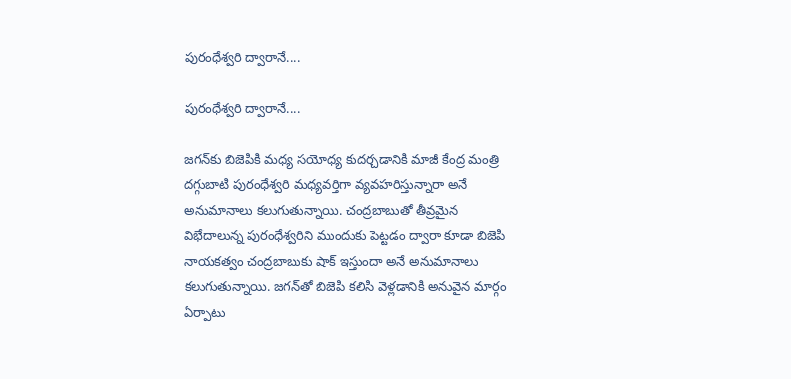పురంధేశ్వరి ద్వారానే....

పురంధేశ్వరి ద్వారానే....

జగన్‌కు బిజెపికి మధ్య సయోధ్య కుదర్చడానికి మాజీ కేంద్ర మంత్రి దగ్గుబాటి పురంధేశ్వరి మధ్యవర్తిగా వ్యవహరిస్తున్నారా అనే అనుమానాలు కలుగుతున్నాయి. చంద్రబాబుతో తీవ్రమైన విభేదాలున్న పురంధేశ్వరిని ముందుకు పెట్టడం ద్వారా కూడా బిజెపి నాయకత్వం చంద్రబాబుకు షాక్ ఇస్తుందా అనే అనుమానాలు కలుగుతున్నాయి. జగన్‌తో బిజెపి కలిసి వెళ్లడానికి అనువైన మార్గం ఏర్పాటు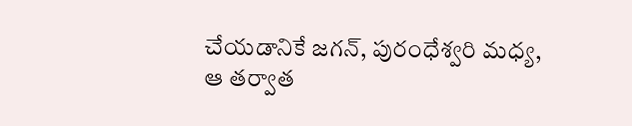చేయడానికే జగన్, పురంధేశ్వరి మధ్య, ఆ తర్వాత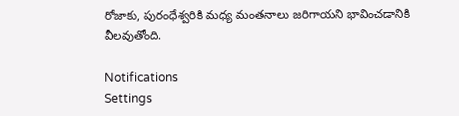రోజాకు, పురంధేశ్వరికి మధ్య మంతనాలు జరిగాయని భావించడానికి వీలవుతోంది.

Notifications
Settings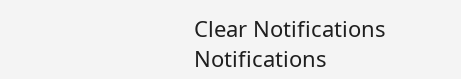Clear Notifications
Notifications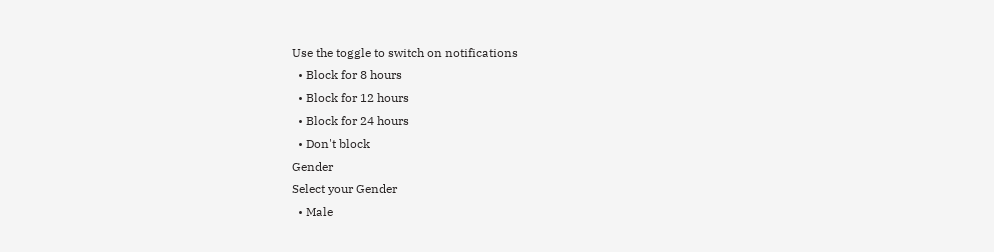Use the toggle to switch on notifications
  • Block for 8 hours
  • Block for 12 hours
  • Block for 24 hours
  • Don't block
Gender
Select your Gender
  • Male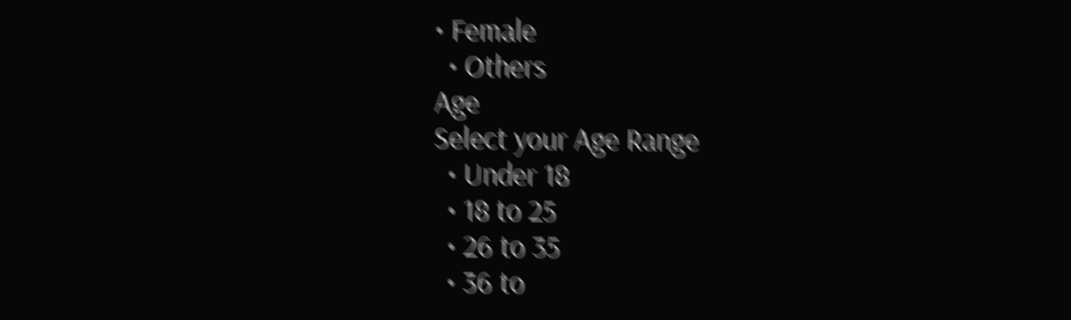• Female
  • Others
Age
Select your Age Range
  • Under 18
  • 18 to 25
  • 26 to 35
  • 36 to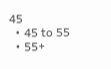45
  • 45 to 55
  • 55+